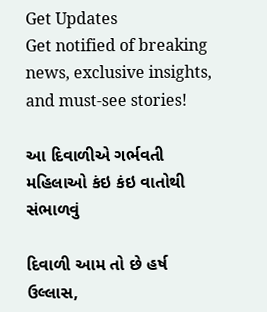Get Updates
Get notified of breaking news, exclusive insights, and must-see stories!

આ દિવાળીએ ગર્ભવતી મહિલાઓ કંઇ કંઇ વાતોથી સંભાળવું

દિવાળી આમ તો છે હર્ષ ઉલ્લાસ,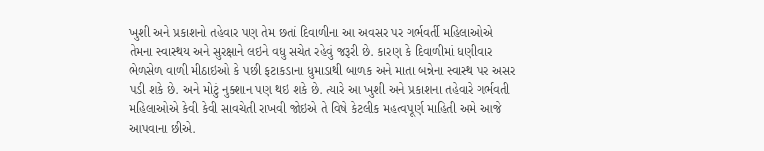ખુશી અને પ્રકાશનો તહેવાર પણ તેમ છતાં દિવાળીના આ અવસર પર ગર્ભવર્તી મહિલાઓએ તેમના સ્વાસ્થય અને સુરક્ષાને લઇને વધુ સચેત રહેવું જરૂરી છે. કારણ કે દિવાળીમાં ધણીવાર ભેળસેળ વાળી મીઠાઇઓ કે પછી ફટાકડાના ધુમાડાથી બાળક અને માતા બન્નેના સ્વાસ્થ પર અસર પડી શકે છે. અને મોટું નુક્શાન પણ થઇ શકે છે. ત્યારે આ ખુશી અને પ્રકાશના તહેવારે ગર્ભવતી મહિલાઓએ કેવી કેવી સાવચેતી રાખવી જોઇએ તે વિષે કેટલીક મહત્વપૂર્ણ માહિતી અમે આજે આપવાના છીએ.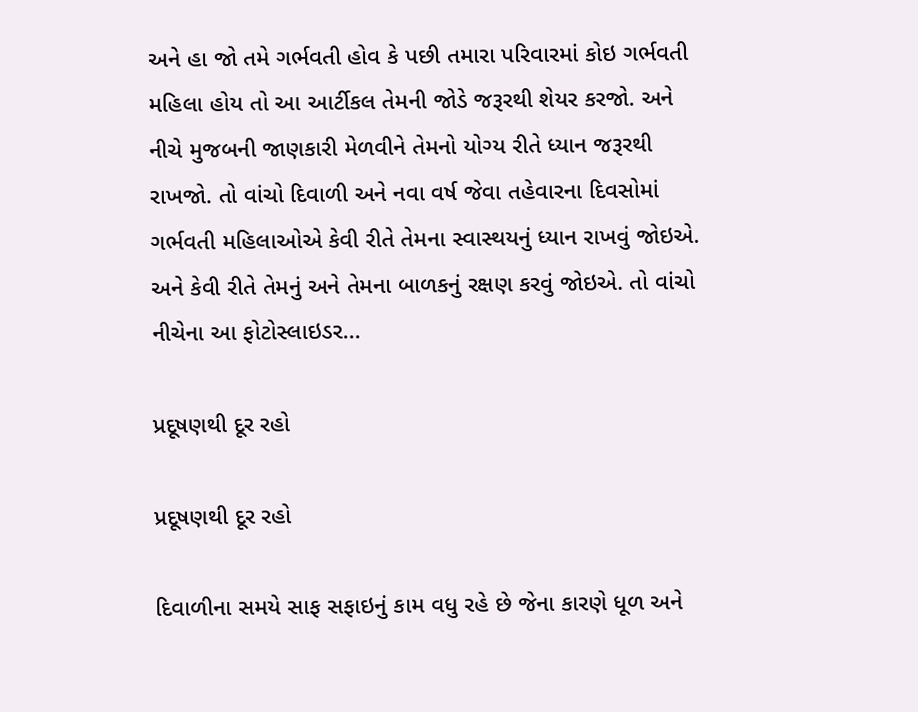અને હા જો તમે ગર્ભવતી હોવ કે પછી તમારા પરિવારમાં કોઇ ગર્ભવતી મહિલા હોય તો આ આર્ટીકલ તેમની જોડે જરૂરથી શેયર કરજો. અને નીચે મુજબની જાણકારી મેળવીને તેમનો યોગ્ય રીતે ધ્યાન જરૂરથી રાખજો. તો વાંચો દિવાળી અને નવા વર્ષ જેવા તહેવારના દિવસોમાં ગર્ભવતી મહિલાઓએ કેવી રીતે તેમના સ્વાસ્થયનું ધ્યાન રાખવું જોઇએ. અને કેવી રીતે તેમનું અને તેમના બાળકનું રક્ષણ કરવું જોઇએ. તો વાંચો નીચેના આ ફોટોસ્લાઇડર...

પ્રદૂષણથી દૂર રહો

પ્રદૂષણથી દૂર રહો

દિવાળીના સમયે સાફ સફાઇનું કામ વધુ રહે છે જેના કારણે ધૂળ અને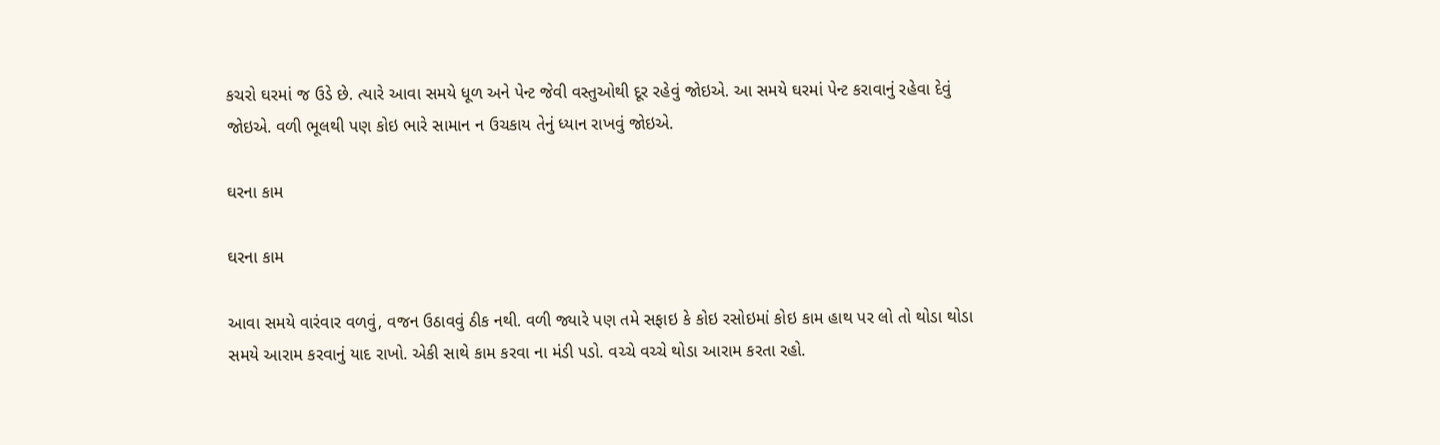કચરો ઘરમાં જ ઉડે છે. ત્યારે આવા સમયે ધૂળ અને પેન્ટ જેવી વસ્તુઓથી દૂર રહેવું જોઇએ. આ સમયે ઘરમાં પેન્ટ કરાવાનું રહેવા દેવું જોઇએ. વળી ભૂલથી પણ કોઇ ભારે સામાન ન ઉચકાય તેનું ધ્યાન રાખવું જોઇએ.

ઘરના કામ

ઘરના કામ

આવા સમયે વારંવાર વળવું, વજન ઉઠાવવું ઠીક નથી. વળી જ્યારે પણ તમે સફાઇ કે કોઇ રસોઇમાં કોઇ કામ હાથ પર લો તો થોડા થોડા સમયે આરામ કરવાનું યાદ રાખો. એકી સાથે કામ કરવા ના મંડી પડો. વચ્ચે વચ્ચે થોડા આરામ કરતા રહો.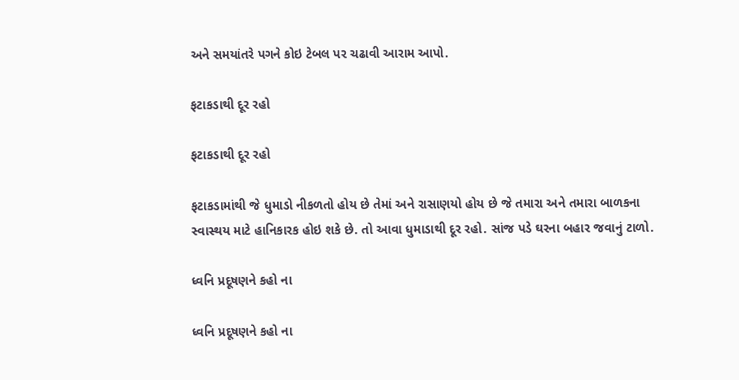અને સમયાંતરે પગને કોઇ ટેબલ પર ચઢાવી આરામ આપો.

ફટાકડાથી દૂર રહો

ફટાકડાથી દૂર રહો

ફટાકડામાંથી જે ધુમાડો નીકળતો હોય છે તેમાં અને રાસાણયો હોય છે જે તમારા અને તમારા બાળકના સ્વાસ્થય માટે હાનિકારક હોઇ શકે છે. તો આવા ધુમાડાથી દૂર રહો. સાંજ પડે ઘરના બહાર જવાનું ટાળો.

ધ્વનિ પ્રદૂષણને કહો ના

ધ્વનિ પ્રદૂષણને કહો ના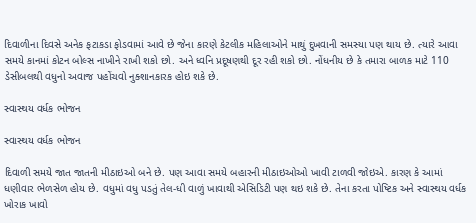દિવાળીના દિવસે અનેક ફટાકડા ફોડવામાં આવે છે જેના કારણે કેટલીક મહિલાઓને માથું દુખવાની સમસ્યા પણ થાય છે. ત્યારે આવા સમયે કાનમાં કોટન બોલ્સ નાખીને રાખી શકો છો. અને ધ્વનિ પ્રદૂષણથી દૂર રહી શકો છો. નોંધનીય છે કે તમારા બાળક માટે 110 ડેસીબલથી વધુનો અવાજ પહોંચવો નુક્શાનકારક હોઇ શકે છે.

સ્વાસ્થય વર્ધક ભોજન

સ્વાસ્થય વર્ધક ભોજન

દિવાળી સમયે જાત જાતની મીઠાઇઓ બને છે. પણ આવા સમયે બહારની મીઠાઇઓઓ ખાવી ટાળવી જોઇએ. કારણ કે આમાં ધણીવાર ભેળસેળ હોય છે. વધુમાં વધુ પડતું તેલ-ધી વાળું ખાવાથી એસિડિટી પણ થઇ શકે છે. તેના કરતા પોષ્ટિક અને સ્વાસ્થય વર્ધક ખોરાક ખાવો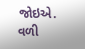જોઇએ. વળી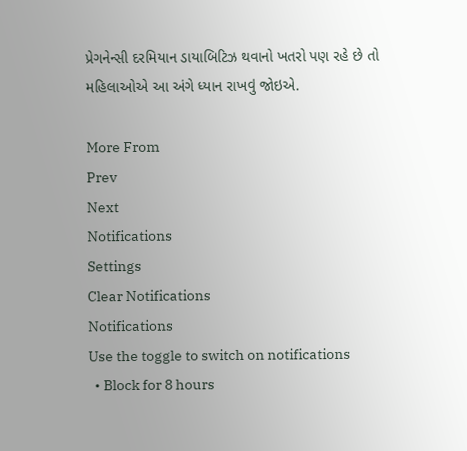પ્રેગનેન્સી દરમિયાન ડાયાબિટિઝ થવાનો ખતરો પણ રહે છે તો મહિલાઓએ આ અંગે ધ્યાન રાખવું જોઇએ.

More From
Prev
Next
Notifications
Settings
Clear Notifications
Notifications
Use the toggle to switch on notifications
  • Block for 8 hours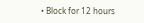• Block for 12 hours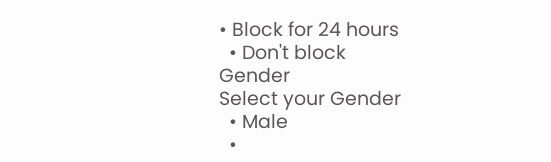• Block for 24 hours
  • Don't block
Gender
Select your Gender
  • Male
  •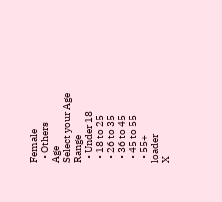Female
  • Others
Age
Select your Age Range
  • Under 18
  • 18 to 25
  • 26 to 35
  • 36 to 45
  • 45 to 55
  • 55+
loader
X